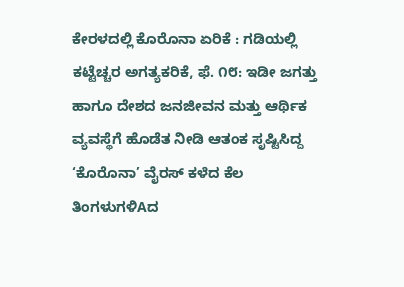ಕೇರಳದಲ್ಲಿ ಕೊರೊನಾ ಏರಿಕೆ : ಗಡಿಯಲ್ಲಿ ಕಟ್ಟೆಚ್ಚರ ಅಗತ್ಯಕರಿಕೆ, ಫೆ. ೧೮: ಇಡೀ ಜಗತ್ತು ಹಾಗೂ ದೇಶದ ಜನಜೀವನ ಮತ್ತು ಆರ್ಥಿಕ ವ್ಯವಸ್ಥೆಗೆ ಹೊಡೆತ ನೀಡಿ ಆತಂಕ ಸೃಷ್ಟಿಸಿದ್ದ ‘ಕೊರೊನಾ’ ವೈರಸ್ ಕಳೆದ ಕೆಲ ತಿಂಗಳುಗಳಿAದ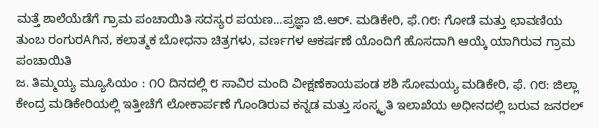ಮತ್ತೆ ಶಾಲೆಯೆಡೆಗೆ ಗ್ರಾಮ ಪಂಚಾಯಿತಿ ಸದಸ್ಯರ ಪಯಣ...ಪ್ರಜ್ಞಾ ಜಿ.ಆರ್. ಮಡಿಕೇರಿ, ಫೆ.೧೮: ಗೋಡೆ ಮತ್ತು ಛಾವಣಿಯ ತುಂಬ ರಂಗುರAಗಿನ, ಕಲಾತ್ಮಕ ಬೋಧನಾ ಚಿತ್ರಗಳು, ವರ್ಣಗಳ ಆಕರ್ಷಣೆ ಯೊಂದಿಗೆ ಹೊಸದಾಗಿ ಆಯ್ಕೆ ಯಾಗಿರುವ ಗ್ರಾಮ ಪಂಚಾಯಿತಿ
ಜ. ತಿಮ್ಮಯ್ಯ ಮ್ಯೂಸಿಯಂ : ೧೦ ದಿನದಲ್ಲಿ ೮ ಸಾವಿರ ಮಂದಿ ವೀಕ್ಷಣೆಕಾಯಪಂಡ ಶಶಿ ಸೋಮಯ್ಯ ಮಡಿಕೇರಿ, ಫೆ. ೧೮: ಜಿಲ್ಲಾ ಕೇಂದ್ರ ಮಡಿಕೇರಿಯಲ್ಲಿ ಇತ್ತೀಚೆಗೆ ಲೋಕಾರ್ಪಣೆ ಗೊಂಡಿರುವ ಕನ್ನಡ ಮತ್ತು ಸಂಸ್ಕೃತಿ ಇಲಾಖೆಯ ಅಧೀನದಲ್ಲಿ ಬರುವ ಜನರಲ್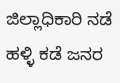ಜಿಲ್ಲಾಧಿಕಾರಿ ನಡೆ ಹಳ್ಳಿ ಕಡೆ ಜನರ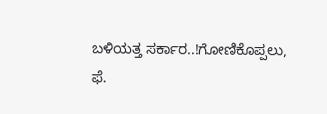ಬಳಿಯತ್ತ ಸರ್ಕಾರ..!ಗೋಣಿಕೊಪ್ಪಲು, ಫೆ.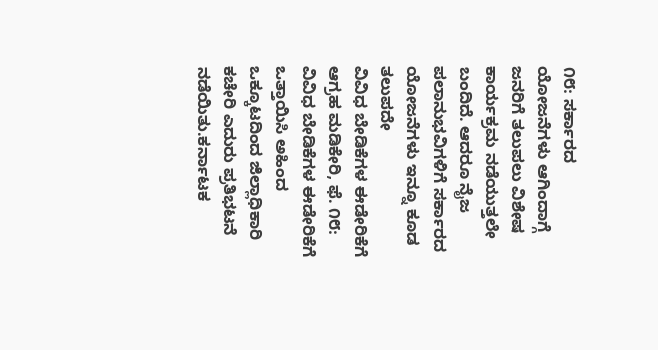೧೮: ಸರ್ಕಾರದ ಯೋಜನೆಗಳು ಆಗಿಂದಾಗ್ಗೆ ಜನರಿಗೆ ತಲುಪಲು ವಿಶೇಷ ಕಾರ್ಯಕ್ರಮ ನಡೆಯುತ್ತಲೇ ಬಂದಿದೆ. ಆದರೂ ನೈಜ ಪಲಾನುಭವಿಗಳಿಗೆ ಸರ್ಕಾರದ ಯೋಜನೆಗಳು ಇನ್ನೂ ಕೂಡ ತಲುಪದೇ
ವಿವಿಧ ಬೇಡಿಕೆಗಳ ಈಡೇರಿಕೆಗೆ ಆಗ್ರಹ ಮಡಿಕೇರಿ, ಫೆ. ೧೮: ವಿವಿಧ ಬೇಡಿಕೆಗಳ ಈಡೇರಿಕೆಗೆ ಒತ್ತಾಯಿಸಿ ಅಹಿಂದ ಒಕ್ಕೂಟದಿಂದ ಜಿಲ್ಲಾಧಿಕಾರಿ ಕಚೇರಿ ಎದುರು ಪ್ರತಿಭಟನೆ ನಡೆಯಿತು.ಕರ್ನಾಟಕ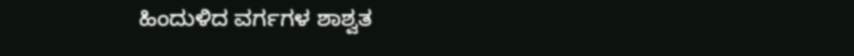ಹಿಂದುಳಿದ ವರ್ಗಗಳ ಶಾಶ್ವತ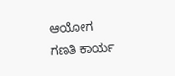ಆಯೋಗ ಗಣತಿ ಕಾರ್ಯ